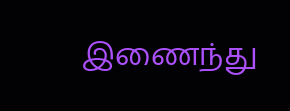இணைந்து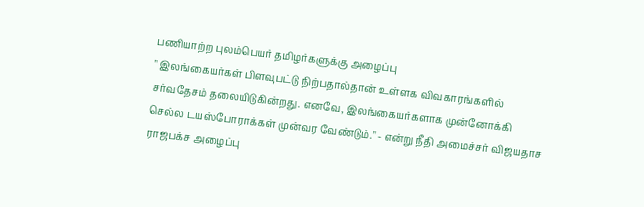பணியாற்ற புலம்பெயர் தமிழர்களுக்கு அழைப்பு
" இலங்கையர்கள் பிளவுபட்டு நிற்பதால்தான் உள்ளக விவகாரங்களில் சர்வதேசம் தலையிடுகின்றது. எனவே, இலங்கையர்களாக முன்னோக்கி செல்ல டயஸ்போராக்கள் முன்வர வேண்டும்." - என்று நீதி அமைச்சர் விஜயதாச ராஜபக்ச அழைப்பு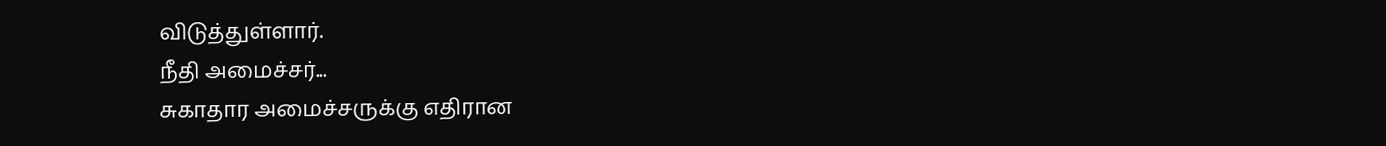விடுத்துள்ளார்.
நீதி அமைச்சர்...
சுகாதார அமைச்சருக்கு எதிரான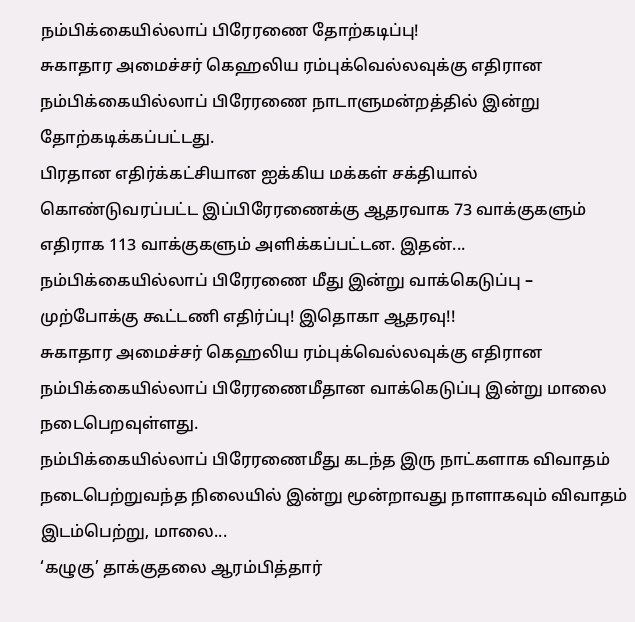நம்பிக்கையில்லாப் பிரேரணை தோற்கடிப்பு!
சுகாதார அமைச்சர் கெஹலிய ரம்புக்வெல்லவுக்கு எதிரான நம்பிக்கையில்லாப் பிரேரணை நாடாளுமன்றத்தில் இன்று தோற்கடிக்கப்பட்டது.
பிரதான எதிர்க்கட்சியான ஐக்கிய மக்கள் சக்தியால் கொண்டுவரப்பட்ட இப்பிரேரணைக்கு ஆதரவாக 73 வாக்குகளும் எதிராக 113 வாக்குகளும் அளிக்கப்பட்டன. இதன்...
நம்பிக்கையில்லாப் பிரேரணை மீது இன்று வாக்கெடுப்பு – முற்போக்கு கூட்டணி எதிர்ப்பு! இதொகா ஆதரவு!!
சுகாதார அமைச்சர் கெஹலிய ரம்புக்வெல்லவுக்கு எதிரான நம்பிக்கையில்லாப் பிரேரணைமீதான வாக்கெடுப்பு இன்று மாலை நடைபெறவுள்ளது.
நம்பிக்கையில்லாப் பிரேரணைமீது கடந்த இரு நாட்களாக விவாதம் நடைபெற்றுவந்த நிலையில் இன்று மூன்றாவது நாளாகவும் விவாதம் இடம்பெற்று, மாலை...
‘கழுகு’ தாக்குதலை ஆரம்பித்தார்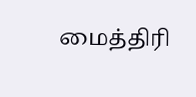மைத்திரி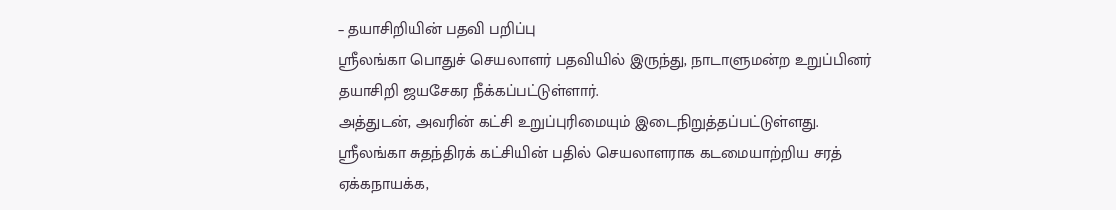– தயாசிறியின் பதவி பறிப்பு
ஶ்ரீலங்கா பொதுச் செயலாளர் பதவியில் இருந்து, நாடாளுமன்ற உறுப்பினர் தயாசிறி ஜயசேகர நீக்கப்பட்டுள்ளார்.
அத்துடன், அவரின் கட்சி உறுப்புரிமையும் இடைநிறுத்தப்பட்டுள்ளது.
ஸ்ரீலங்கா சுதந்திரக் கட்சியின் பதில் செயலாளராக கடமையாற்றிய சரத் ஏக்கநாயக்க,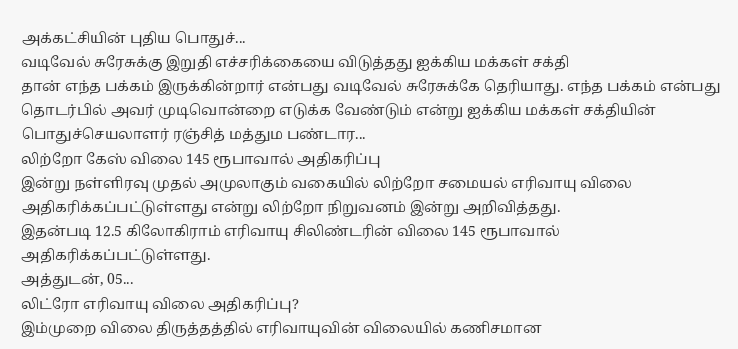அக்கட்சியின் புதிய பொதுச்...
வடிவேல் சுரேசுக்கு இறுதி எச்சரிக்கையை விடுத்தது ஐக்கிய மக்கள் சக்தி
தான் எந்த பக்கம் இருக்கின்றார் என்பது வடிவேல் சுரேசுக்கே தெரியாது. எந்த பக்கம் என்பது தொடர்பில் அவர் முடிவொன்றை எடுக்க வேண்டும் என்று ஐக்கிய மக்கள் சக்தியின் பொதுச்செயலாளர் ரஞ்சித் மத்தும பண்டார...
லிற்றோ கேஸ் விலை 145 ரூபாவால் அதிகரிப்பு
இன்று நள்ளிரவு முதல் அமுலாகும் வகையில் லிற்றோ சமையல் எரிவாயு விலை அதிகரிக்கப்பட்டுள்ளது என்று லிற்றோ நிறுவனம் இன்று அறிவித்தது.
இதன்படி 12.5 கிலோகிராம் எரிவாயு சிலிண்டரின் விலை 145 ரூபாவால் அதிகரிக்கப்பட்டுள்ளது.
அத்துடன், 05...
லிட்ரோ எரிவாயு விலை அதிகரிப்பு?
இம்முறை விலை திருத்தத்தில் எரிவாயுவின் விலையில் கணிசமான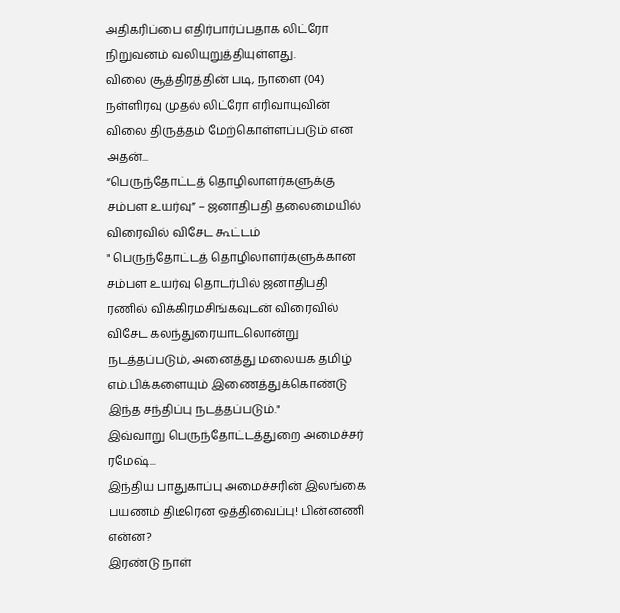அதிகரிப்பை எதிர்பார்ப்பதாக லிட்ரோ நிறுவனம் வலியுறுத்தியுள்ளது.
விலை சூத்திரத்தின் படி, நாளை (04) நள்ளிரவு முதல் லிட்ரோ எரிவாயுவின் விலை திருத்தம் மேற்கொள்ளப்படும் என அதன்...
“பெருந்தோட்டத் தொழிலாளர்களுக்கு சம்பள உயர்வு” – ஜனாதிபதி தலைமையில் விரைவில் விசேட கூட்டம்
" பெருந்தோட்டத் தொழிலாளர்களுக்கான சம்பள உயர்வு தொடர்பில் ஜனாதிபதி ரணில் விக்கிரமசிங்கவுடன் விரைவில் விசேட கலந்துரையாடலொன்று நடத்தப்படும், அனைத்து மலையக தமிழ் எம்.பிக்களையும் இணைத்துக்கொண்டு இந்த சந்திப்பு நடத்தப்படும்."
இவ்வாறு பெருந்தோட்டத்துறை அமைச்சர் ரமேஷ்...
இந்திய பாதுகாப்பு அமைச்சரின் இலங்கை பயணம் திடீரென ஒத்திவைப்பு! பின்னணி என்ன?
இரண்டு நாள்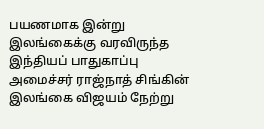பயணமாக இன்று இலங்கைக்கு வரவிருந்த இந்தியப் பாதுகாப்பு அமைச்சர் ராஜ்நாத் சிங்கின் இலங்கை விஜயம் நேற்று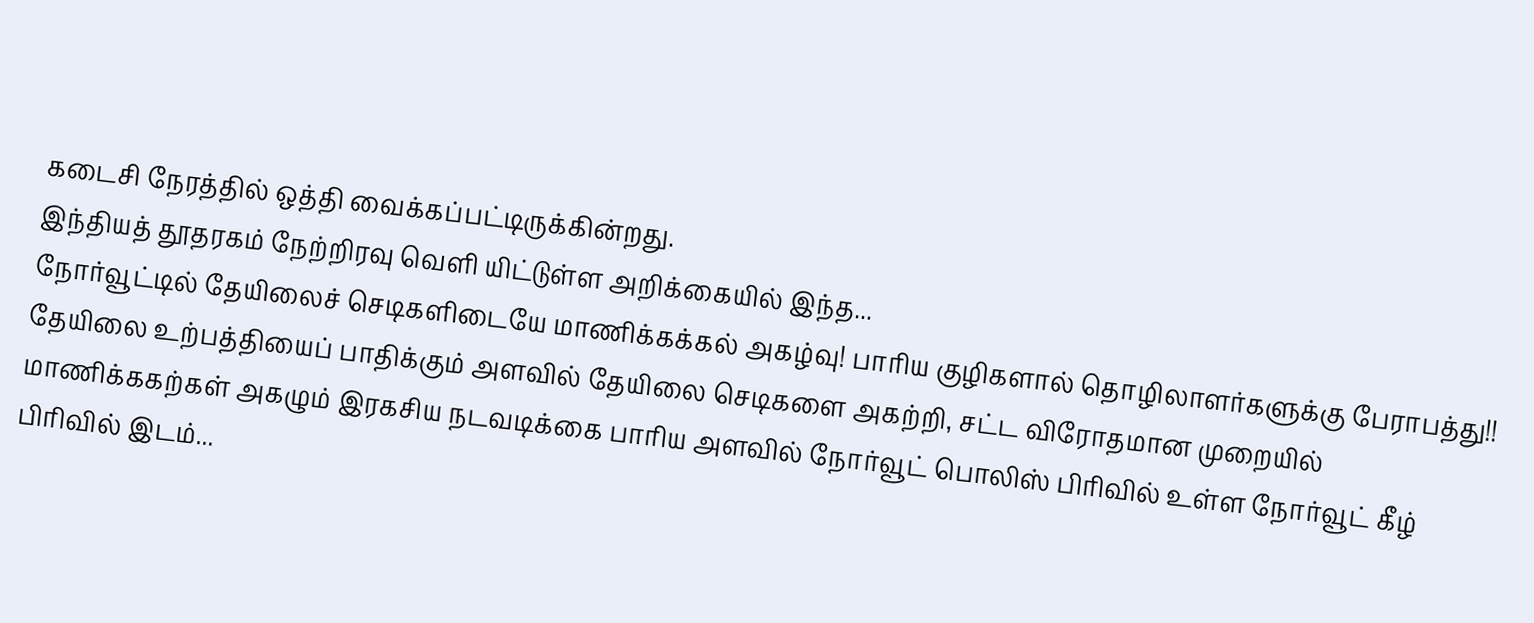கடைசி நேரத்தில் ஒத்தி வைக்கப்பட்டிருக்கின்றது.
இந்தியத் தூதரகம் நேற்றிரவு வெளி யிட்டுள்ள அறிக்கையில் இந்த...
நோர்வூட்டில் தேயிலைச் செடிகளிடையே மாணிக்கக்கல் அகழ்வு! பாரிய குழிகளால் தொழிலாளர்களுக்கு பேராபத்து!!
தேயிலை உற்பத்தியைப் பாதிக்கும் அளவில் தேயிலை செடிகளை அகற்றி, சட்ட விரோதமான முறையில் மாணிக்ககற்கள் அகழும் இரகசிய நடவடிக்கை பாரிய அளவில் நோர்வூட் பொலிஸ் பிரிவில் உள்ள நோர்வூட் கீழ் பிரிவில் இடம்...